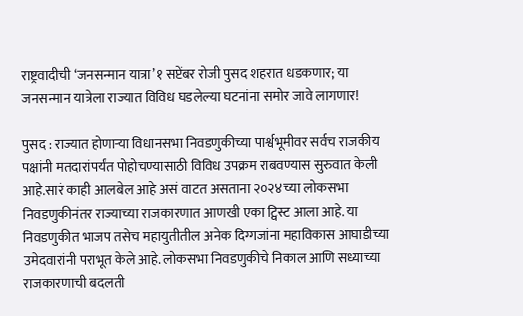राष्ट्रवादीची ‘जनसन्मान यात्रा’१ सप्टेंबर रोजी पुसद शहरात धडकणार; या जनसन्मान यात्रेला राज्यात विविध घडलेल्या घटनांना समोर जावे लागणार!

पुसद : राज्यात होणाऱ्या विधानसभा निवडणुकीच्या पार्श्वभूमीवर सर्वच राजकीय पक्षांनी मतदारांपर्यंत पोहोचण्यासाठी विविध उपक्रम राबवण्यास सुरुवात केली आहे.सारं काही आलबेल आहे असं वाटत असताना २०२४च्या लोकसभा निवडणुकीनंतर राज्याच्या राजकारणात आणखी एका ट्विस्ट आला आहे. या निवडणुकीत भाजप तसेच महायुतीतील अनेक दिग्गजांना महाविकास आघाडीच्या उमेदवारांनी पराभूत केले आहे. लोकसभा निवडणुकीचे निकाल आणि सध्याच्या राजकारणाची बदलती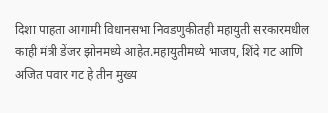दिशा पाहता आगामी विधानसभा निवडणुकीतही महायुती सरकारमधील काही मंत्री डेंजर झोनमध्ये आहेत.महायुतीमध्ये भाजप, शिंदे गट आणि अजित पवार गट हे तीन मुख्य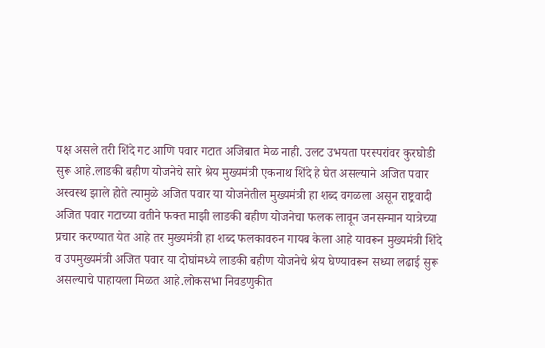पक्ष असले तरी शिंदे गट आणि पवार गटात अजिबात मेळ नाही. उलट उभयता परस्परांवर कुरघोडी सुरू आहे.लाडकी बहीण योजनेचे सारे श्रेय मुख्यमंत्री एकनाथ शिंदे हे घेत असल्याने अजित पवार अस्वस्थ झाले होते त्यामुळे अजित पवार या योजनेतील मुख्यमंत्री हा शब्द वगळला असून राष्ट्रवादी अजित पवार गटाच्या वतीने फक्त माझी लाडकी बहीण योजनेचा फलक लावून जनसन्मान यात्रेच्या प्रचार करण्यात येत आहे तर मुख्यमंत्री हा शब्द फलकावरुन गायब केला आहे यावरून मुख्यमंत्री शिंदे व उपमुख्यमंत्री अजित पवार या दोघांमध्ये लाडकी बहीण योजनेचे श्रेय घेण्यावरून सध्या लढाई सुरू असल्याचे पाहायला मिळत आहे.लोकसभा निवडणुकीत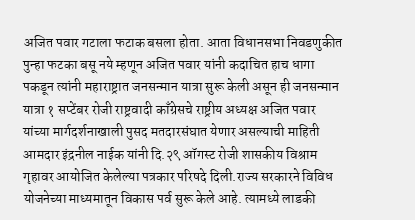अजित पवार गटाला फटाक बसला होता. आता विधानसभा निवडणुकीत पुन्हा फटका बसू नये म्हणून अजित पवार यांनी कदाचित हाच धागा पकडून त्यांनी महाराष्ट्रात जनसन्मान यात्रा सुरू केली असून ही जनसन्मान यात्रा १ सप्टेंबर रोजी राष्ट्रवादी काँग्रेसचे राष्ट्रीय अध्यक्ष अजित पवार यांच्या मार्गदर्शनाखाली पुसद मतदारसंघात येणार असल्याची माहिती आमदार इंद्रनील नाईक यांनी दि.२९ ऑगस्ट रोजी शासकीय विश्राम गृहावर आयोजित केलेल्या पत्रकार परिषदे दिली.राज्य सरकारने विविध योजनेच्या माध्यमातून विकास पर्व सुरू केले आहे. त्यामध्ये लाडकी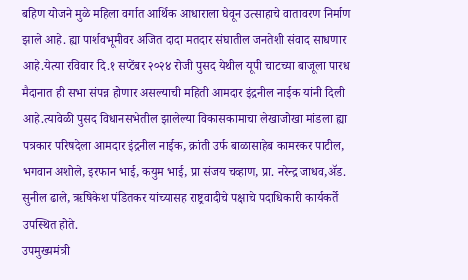बहिण योजने मुळे महिला वर्गात आर्थिक आधाराला घेवून उत्साहाचे वातावरण निर्माण झाले आहे. ह्या पार्शवभूमीवर अजित दादा मतदार संघातील जनतेशी संवाद साधणार आहे.येत्या रविवार दि.१ सप्टेंबर २०२४ रोजी पुसद येथील यूपी चाटच्या बाजूला पारध मैदानात ही सभा संपन्न होणार असल्याची महिती आमदार इंद्रनील नाईक यांनी दिली आहे.त्यावेळी पुसद विधानसभेतील झालेल्या विकासकामाचा लेखाजोखा मांडला ह्या पत्रकार परिषदेला आमदार इंद्रनील नाईक, क्रांती उर्फ बाळासाहेब कामरकर पाटील, भगवान अशोले, इरफान भाई, कयुम भाई, प्रा संजय चव्हाण, प्रा. नरेन्द्र जाधव,ॲड. सुनील ढाले, ऋषिकेश पंडितकर यांच्यासह राष्ट्रवादीचे पक्षाचे पदाधिकारी कार्यकर्ते उपस्थित होते.
उपमुख्यमंत्री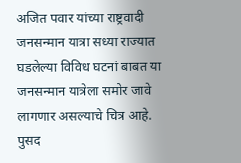अजित पवार यांच्या राष्ट्रवादी जनसन्मान यात्रा सध्या राज्यात घडलेल्या विविध घटनां बाबत या जनसन्मान यात्रेला समोर जावे लागणार असल्याचे चित्र आहे.
पुसद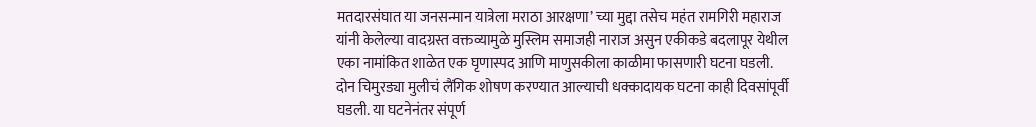मतदारसंघात या जनसन्मान यात्रेला मराठा आरक्षणा’ च्या मुद्दा तसेच महंत रामगिरी महाराज यांनी केलेल्या वादग्रस्त वक्तव्यामुळे मुस्लिम समाजही नाराज असुन एकीकडे बदलापूर येथील एका नामांकित शाळेत एक घृणास्पद आणि माणुसकीला काळीमा फासणारी घटना घडली. दोन चिमुरड्या मुलीचं लैंगिक शोषण करण्यात आल्याची धक्कादायक घटना काही दिवसांपूर्वी घडली. या घटनेनंतर संपूर्ण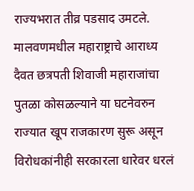राज्यभरात तीव्र पडसाद उमटले. मालवणमधील महाराष्ट्राचे आराध्य दैवत छत्रपती शिवाजी महाराजांचा पुतळा कोसळल्याने या घटनेवरुन राज्यात खूप राजकारण सुरू असून विरोधकांनीही सरकारला धारेवर धरलं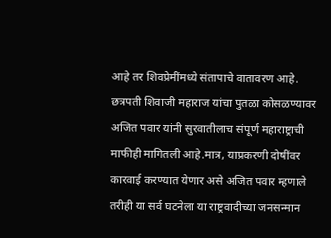आहे तर शिवप्रेमींमध्ये संतापाचे वातावरण आहे. छत्रपती शिवाजी महाराज यांचा पुतळा कोसळण्यावर अजित पवार यांनी सुरवातीलाच संपूर्ण महाराष्ट्राची माफीही मागितली आहे.मात्र, याप्रकरणी दोषींवर कारवाई करण्यात येणार असे अजित पवार म्हणाले तरीही या सर्व घटनेला या राष्ट्रवादीच्या जनसन्मान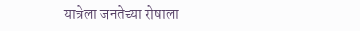यात्रेला जनतेच्या रोषाला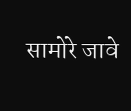सामोरे जावे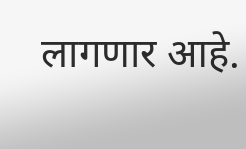लागणार आहे.